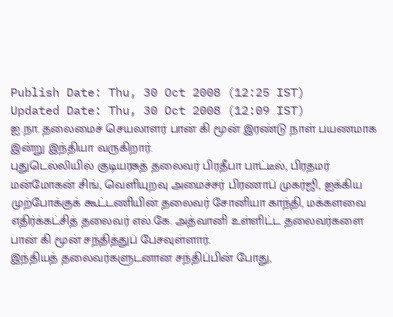Publish Date: Thu, 30 Oct 2008 (12:25 IST)
Updated Date: Thu, 30 Oct 2008 (12:09 IST)
ஐ.நா. தலைமைச் செயலாளர் பான் கி மூன் இரண்டு நாள் பயணமாக இன்று இந்தியா வருகிறார்.
புதுடெல்லியில் குடியரசுத் தலைவர் பிரதீபா பாட்டீல், பிரதமர் மன்மோகன் சிங், வெளியுறவு அமைச்சர் பிரணாப் முகர்ஜி, ஐக்கிய முற்போக்குக் கூட்டணியின் தலைவர் சோனியா காந்தி, மக்களவை எதிர்க்கட்சித் தலைவர் எல்.கே. அத்வானி உள்ளிட்ட தலைவர்களை பான் கி மூன் சந்தித்துப் பேசவுள்ளார்.
இந்தியத் தலைவர்களுடனான சந்திப்பின் போது,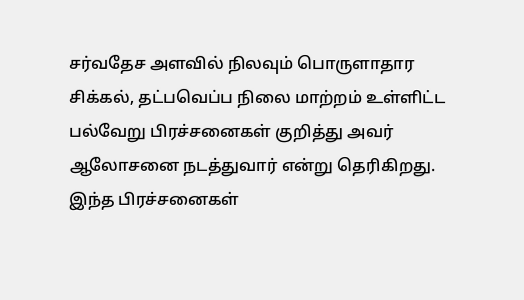சர்வதேச அளவில் நிலவும் பொருளாதார சிக்கல், தட்பவெப்ப நிலை மாற்றம் உள்ளிட்ட பல்வேறு பிரச்சனைகள் குறித்து அவர் ஆலோசனை நடத்துவார் என்று தெரிகிறது.
இந்த பிரச்சனைகள்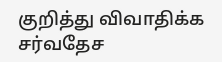குறித்து விவாதிக்க சர்வதேச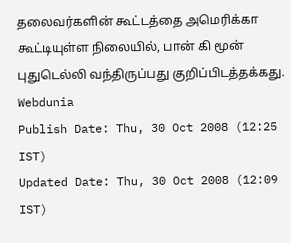தலைவர்களின் கூட்டத்தை அமெரிக்கா கூட்டியுள்ள நிலையில், பான் கி மூன் புதுடெல்லி வந்திருப்பது குறிப்பிடத்தக்கது.
Webdunia
Publish Date: Thu, 30 Oct 2008 (12:25 IST)
Updated Date: Thu, 30 Oct 2008 (12:09 IST)